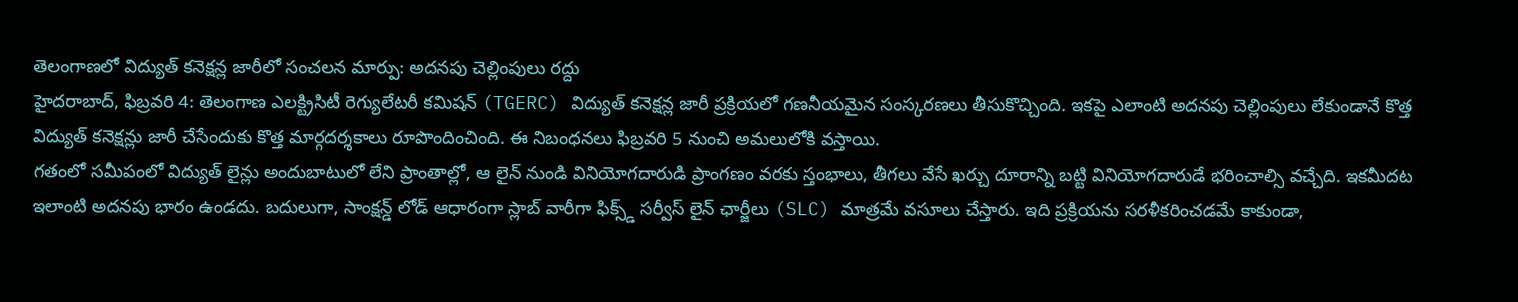తెలంగాణలో విద్యుత్ కనెక్షన్ల జారీలో సంచలన మార్పు: అదనపు చెల్లింపులు రద్దు
హైదరాబాద్, ఫిబ్రవరి 4: తెలంగాణ ఎలక్ట్రిసిటీ రెగ్యులేటరీ కమిషన్ (TGERC) విద్యుత్ కనెక్షన్ల జారీ ప్రక్రియలో గణనీయమైన సంస్కరణలు తీసుకొచ్చింది. ఇకపై ఎలాంటి అదనపు చెల్లింపులు లేకుండానే కొత్త విద్యుత్ కనెక్షన్లు జారీ చేసేందుకు కొత్త మార్గదర్శకాలు రూపొందించింది. ఈ నిబంధనలు ఫిబ్రవరి 5 నుంచి అమలులోకి వస్తాయి.
గతంలో సమీపంలో విద్యుత్ లైన్లు అందుబాటులో లేని ప్రాంతాల్లో, ఆ లైన్ నుండి వినియోగదారుడి ప్రాంగణం వరకు స్తంభాలు, తీగలు వేసే ఖర్చు దూరాన్ని బట్టి వినియోగదారుడే భరించాల్సి వచ్చేది. ఇకమీదట ఇలాంటి అదనపు భారం ఉండదు. బదులుగా, సాంక్షన్డ్ లోడ్ ఆధారంగా స్లాబ్ వారీగా ఫిక్స్డ్ సర్వీస్ లైన్ ఛార్జీలు (SLC) మాత్రమే వసూలు చేస్తారు. ఇది ప్రక్రియను సరళీకరించడమే కాకుండా,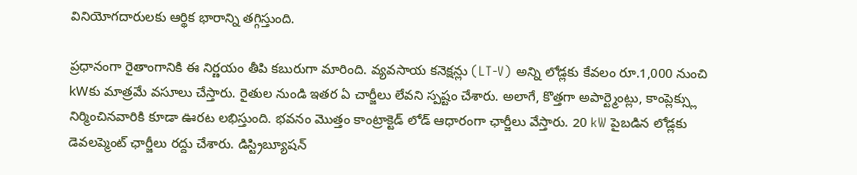వినియోగదారులకు ఆర్థిక భారాన్ని తగ్గిస్తుంది.

ప్రధానంగా రైతాంగానికి ఈ నిర్ణయం తీపి కబురుగా మారింది. వ్యవసాయ కనెక్షన్లు (LT-V) అన్ని లోడ్లకు కేవలం రూ.1,000 నుంచి kWకు మాత్రమే వసూలు చేస్తారు. రైతుల నుండి ఇతర ఏ చార్జీలు లేవని స్పష్టం చేశారు. అలాగే, కొత్తగా అపార్ట్మెంట్లు, కాంప్లెక్స్లు నిర్మించినవారికి కూడా ఊరట లభిస్తుంది. భవనం మొత్తం కాంట్రాక్టెడ్ లోడ్ ఆధారంగా ఛార్జీలు వేస్తారు. 20 kW పైబడిన లోడ్లకు డెవలప్మెంట్ ఛార్జీలు రద్దు చేశారు. డిస్ట్రిబ్యూషన్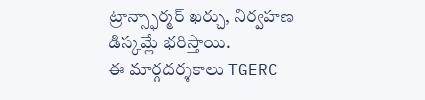ట్రాన్స్ఫార్మర్ ఖర్చు, నిర్వహణ డిస్కమ్లే భరిస్తాయి.
ఈ మార్గదర్శకాలు TGERC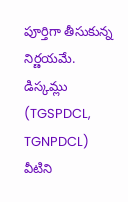పూర్తిగా తీసుకున్న నిర్ణయమే. డిస్కమ్లు (TGSPDCL, TGNPDCL) వీటిని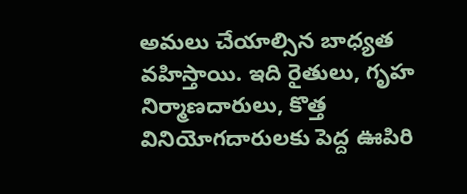అమలు చేయాల్సిన బాధ్యత వహిస్తాయి. ఇది రైతులు, గృహ నిర్మాణదారులు, కొత్త వినియోగదారులకు పెద్ద ఊపిరి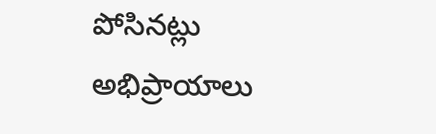పోసినట్లు అభిప్రాయాలు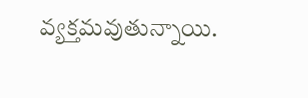వ్యక్తమవుతున్నాయి.